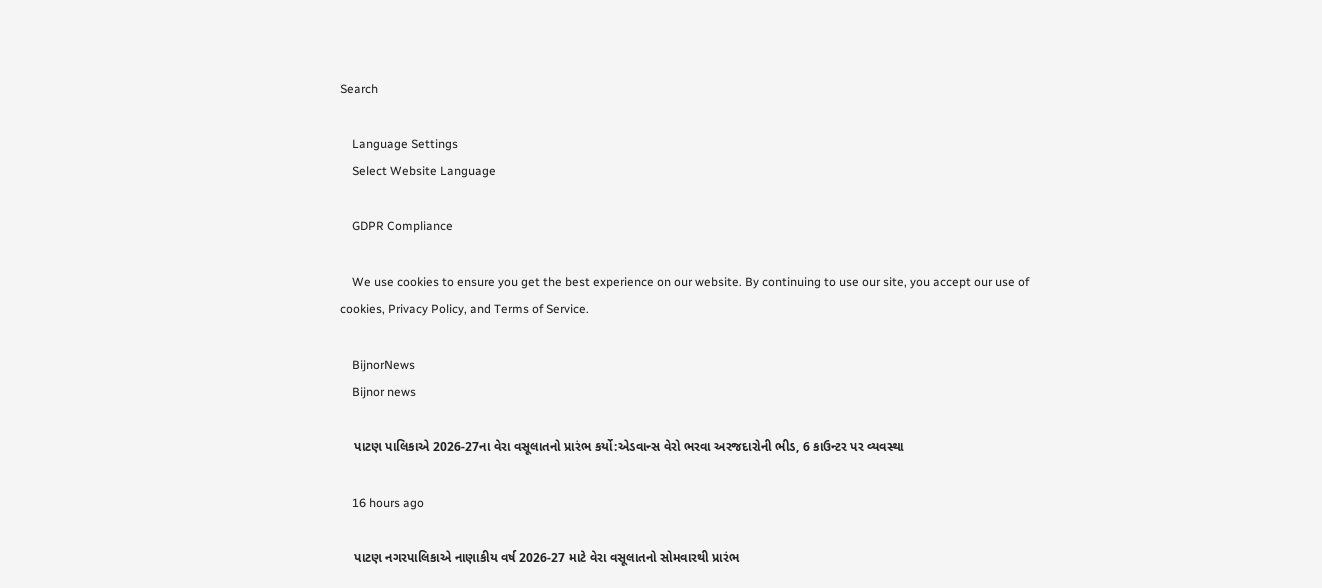Search

    Language Settings
    Select Website Language

    GDPR Compliance

    We use cookies to ensure you get the best experience on our website. By continuing to use our site, you accept our use of cookies, Privacy Policy, and Terms of Service.

    BijnorNews
    Bijnor news

    પાટણ પાલિકાએ 2026-27ના વેરા વસૂલાતનો પ્રારંભ કર્યો:એડવાન્સ વેરો ભરવા અરજદારોની ભીડ, 6 કાઉન્ટર પર વ્યવસ્થા

    16 hours ago

    પાટણ નગરપાલિકાએ નાણાકીય વર્ષ 2026-27 માટે વેરા વસૂલાતનો સોમવારથી પ્રારંભ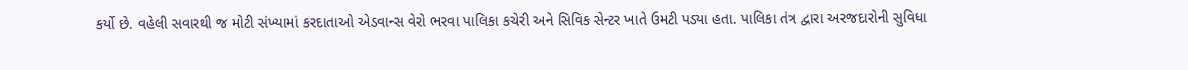કર્યો છે. વહેલી સવારથી જ મોટી સંખ્યામાં કરદાતાઓ એડવાન્સ વેરો ભરવા પાલિકા કચેરી અને સિવિક સેન્ટર ખાતે ઉમટી પડ્યા હતા. પાલિકા તંત્ર દ્વારા અરજદારોની સુવિધા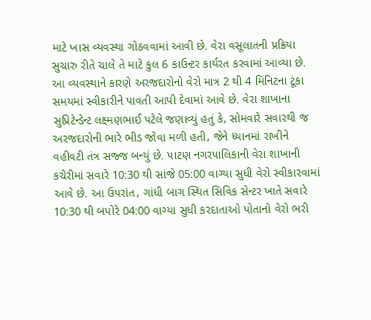માટે ખાસ વ્યવસ્થા ગોઠવવામાં આવી છે. વેરા વસૂલાતની પ્રક્રિયા સુચારુ રીતે ચાલે તે માટે કુલ 6 કાઉન્ટર કાર્યરત કરવામાં આવ્યા છે. આ વ્યવસ્થાને કારણે અરજદારોનો વેરો માત્ર 2 થી 4 મિનિટના ટૂંકા સમયમાં સ્વીકારીને પાવતી આપી દેવામાં આવે છે. વેરા શાખાના સુપ્રિટેન્ડેન્ટ લક્ષ્મણભાઈ પટેલે જણાવ્યું હતું કે, સોમવારે સવારથી જ અરજદારોની ભારે ભીડ જોવા મળી હતી, જેને ધ્યાનમાં રાખીને વહીવટી તંત્ર સજ્જ બન્યું છે. પાટણ નગરપાલિકાની વેરા શાખાની કચેરીમાં સવારે 10:30 થી સાંજે 05:00 વાગ્યા સુધી વેરો સ્વીકારવામાં આવે છે. આ ઉપરાંત, ગાંધી બાગ સ્થિત સિવિક સેન્ટર ખાતે સવારે 10:30 થી બપોરે 04:00 વાગ્યા સુધી કરદાતાઓ પોતાનો વેરો ભરી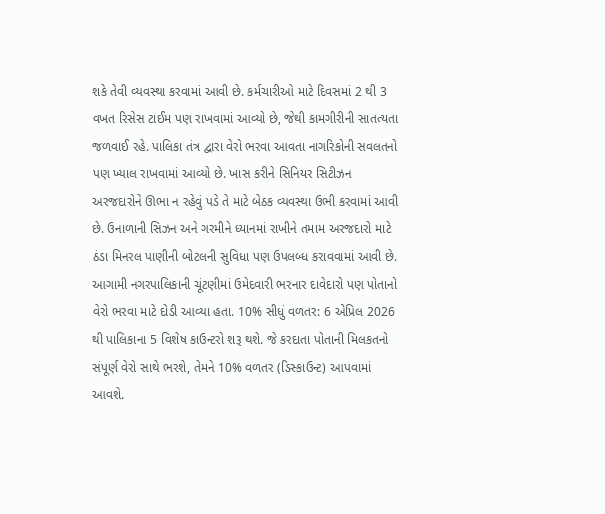શકે તેવી વ્યવસ્થા કરવામાં આવી છે. કર્મચારીઓ માટે દિવસમાં 2 થી 3 વખત રિસેસ ટાઈમ પણ રાખવામાં આવ્યો છે, જેથી કામગીરીની સાતત્યતા જળવાઈ રહે. પાલિકા તંત્ર દ્વારા વેરો ભરવા આવતા નાગરિકોની સવલતનો પણ ખ્યાલ રાખવામાં આવ્યો છે. ખાસ કરીને સિનિયર સિટીઝન અરજદારોને ઊભા ન રહેવું પડે તે માટે બેઠક વ્યવસ્થા ઉભી કરવામાં આવી છે. ઉનાળાની સિઝન અને ગરમીને ધ્યાનમાં રાખીને તમામ અરજદારો માટે ઠંડા મિનરલ પાણીની બોટલની સુવિધા પણ ઉપલબ્ધ કરાવવામાં આવી છે. આગામી નગરપાલિકાની ચૂંટણીમાં ઉમેદવારી ભરનાર દાવેદારો પણ પોતાનો વેરો ભરવા માટે દોડી આવ્યા હતા. 10% સીધું વળતર: 6 એપ્રિલ 2026 થી પાલિકાના 5 વિશેષ કાઉન્ટરો શરૂ થશે. જે કરદાતા પોતાની મિલકતનો સંપૂર્ણ વેરો સાથે ભરશે, તેમને 10% વળતર (ડિસ્કાઉન્ટ) આપવામાં આવશે.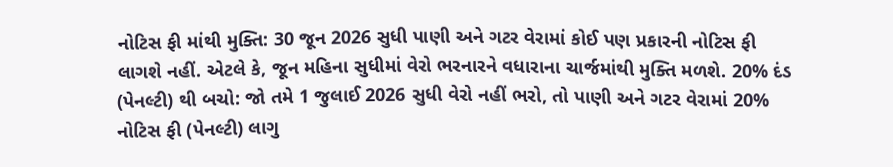નોટિસ ફી માંથી મુક્તિ: 30 જૂન 2026 સુધી પાણી અને ગટર વેરામાં કોઈ પણ પ્રકારની નોટિસ ફી લાગશે નહીં. એટલે કે, જૂન મહિના સુધીમાં વેરો ભરનારને વધારાના ચાર્જમાંથી મુક્તિ મળશે. 20% દંડ (પેનલ્ટી) થી બચો: જો તમે 1 જુલાઈ 2026 સુધી વેરો નહીં ભરો, તો પાણી અને ગટર વેરામાં 20% નોટિસ ફી (પેનલ્ટી) લાગુ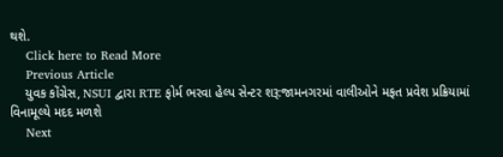થશે.
    Click here to Read More
    Previous Article
    યુવક કોંગ્રેસ, NSUI દ્વારા RTE ફોર્મ ભરવા હેલ્પ સેન્ટર શરૂ:જામનગરમાં વાલીઓને મફત પ્રવેશ પ્રક્રિયામાં વિનામૂલ્યે મદદ મળશે
    Next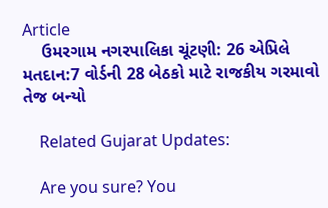Article
    ઉમરગામ નગરપાલિકા ચૂંટણી: 26 એપ્રિલે મતદાન:7 વોર્ડની 28 બેઠકો માટે રાજકીય ગરમાવો તેજ બન્યો

    Related Gujarat Updates:

    Are you sure? You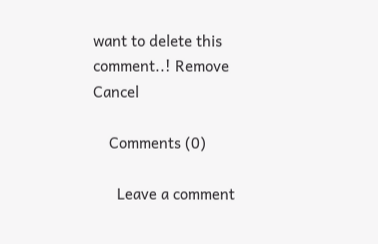want to delete this comment..! Remove Cancel

    Comments (0)

      Leave a comment